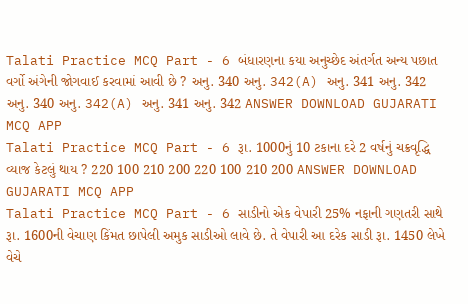Talati Practice MCQ Part - 6 બંધારણના કયા અનુચ્છેદ અંતર્ગત અન્ય પછાત વર્ગો અંગેની જોગવાઈ કરવામાં આવી છે ? અનુ. 340 અનુ. 342(A) અનુ. 341 અનુ. 342 અનુ. 340 અનુ. 342(A) અનુ. 341 અનુ. 342 ANSWER DOWNLOAD GUJARATI MCQ APP
Talati Practice MCQ Part - 6 રૂા. 1000નું 10 ટકાના દરે 2 વર્ષનું ચક્રવૃદ્ધિ વ્યાજ કેટલું થાય ? 220 100 210 200 220 100 210 200 ANSWER DOWNLOAD GUJARATI MCQ APP
Talati Practice MCQ Part - 6 સાડીનો એક વેપારી 25% નફાની ગણતરી સાથે રૂા. 1600ની વેચાણ કિંમત છાપેલી અમુક સાડીઓ લાવે છે. તે વેપારી આ દરેક સાડી રૂા. 1450 લેખે વેચે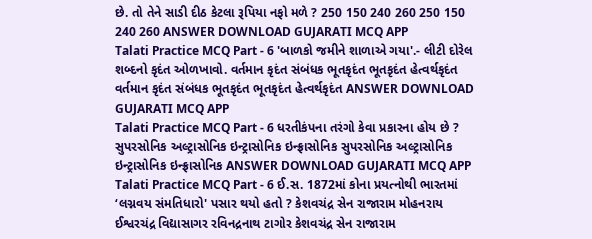છે. તો તેને સાડી દીઠ કેટલા રૂપિયા નફો મળે ? 250 150 240 260 250 150 240 260 ANSWER DOWNLOAD GUJARATI MCQ APP
Talati Practice MCQ Part - 6 'બાળકો જમીને શાળાએ ગયા'.- લીટી દોરેલ શબ્દનો કૃદંત ઓળખાવો. વર્તમાન કૃદંત સંબંધક ભૂતકૃદંત ભૂતકૃદંત હેત્વર્થકૃદંત વર્તમાન કૃદંત સંબંધક ભૂતકૃદંત ભૂતકૃદંત હેત્વર્થકૃદંત ANSWER DOWNLOAD GUJARATI MCQ APP
Talati Practice MCQ Part - 6 ધરતીકંપના તરંગો કેવા પ્રકારના હોય છે ? સુપરસોનિક અલ્ટ્રાસોનિક ઇન્ટ્રાસોનિક ઇન્ફ્રાસોનિક સુપરસોનિક અલ્ટ્રાસોનિક ઇન્ટ્રાસોનિક ઇન્ફ્રાસોનિક ANSWER DOWNLOAD GUJARATI MCQ APP
Talati Practice MCQ Part - 6 ઈ.સ. 1872માં કોના પ્રયત્નોથી ભારતમાં ‘લગ્નવય સંમતિધારો' પસાર થયો હતો ? કેશવચંદ્ર સેન રાજારામ મોહનરાય ઈશ્વરચંદ્ર વિદ્યાસાગર રવિનદ્રનાથ ટાગોર કેશવચંદ્ર સેન રાજારામ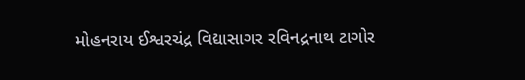મોહનરાય ઈશ્વરચંદ્ર વિદ્યાસાગર રવિનદ્રનાથ ટાગોર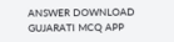ANSWER DOWNLOAD GUJARATI MCQ APP